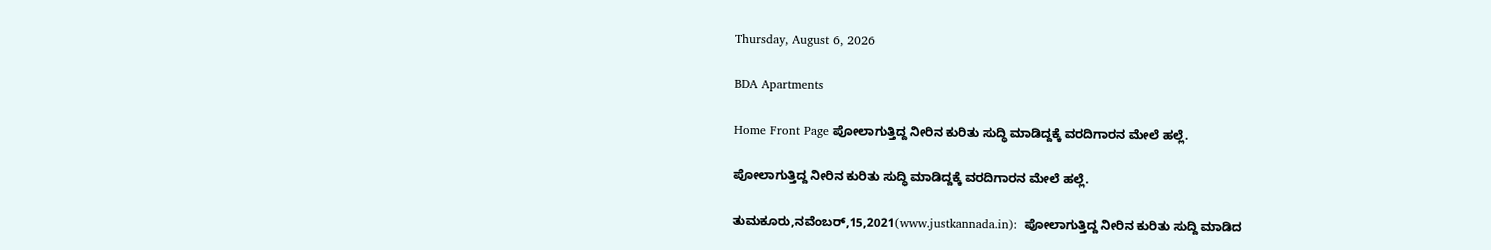Thursday, August 6, 2026

BDA Apartments

Home Front Page ಪೋಲಾಗುತ್ತಿದ್ದ ನೀರಿನ ಕುರಿತು ಸುದ್ಧಿ ಮಾಡಿದ್ದಕ್ಕೆ ವರದಿಗಾರನ ಮೇಲೆ ಹಲ್ಲೆ.

ಪೋಲಾಗುತ್ತಿದ್ದ ನೀರಿನ ಕುರಿತು ಸುದ್ಧಿ ಮಾಡಿದ್ದಕ್ಕೆ ವರದಿಗಾರನ ಮೇಲೆ ಹಲ್ಲೆ.

ತುಮಕೂರು,ನವೆಂಬರ್,15,2021(www.justkannada.in):  ಪೋಲಾಗುತ್ತಿದ್ದ ನೀರಿನ ಕುರಿತು ಸುದ್ದಿ ಮಾಡಿದ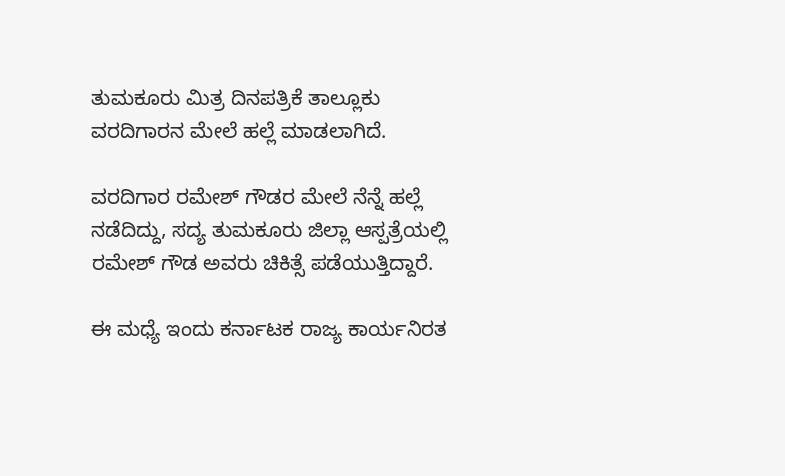ತುಮಕೂರು ಮಿತ್ರ ದಿನಪತ್ರಿಕೆ ತಾಲ್ಲೂಕು ವರದಿಗಾರನ ಮೇಲೆ ಹಲ್ಲೆ ಮಾಡಲಾಗಿದೆ.

ವರದಿಗಾರ ರಮೇಶ್ ಗೌಡರ ಮೇಲೆ ನೆನ್ನೆ ಹಲ್ಲೆ ನಡೆದಿದ್ದು, ಸದ್ಯ ತುಮಕೂರು ಜಿಲ್ಲಾ ಆಸ್ಪತ್ರೆಯಲ್ಲಿ ರಮೇಶ್ ಗೌಡ ಅವರು ಚಿಕಿತ್ಸೆ ಪಡೆಯುತ್ತಿದ್ದಾರೆ.

ಈ ಮಧ್ಯೆ ಇಂದು ಕರ್ನಾಟಕ ರಾಜ್ಯ ಕಾರ್ಯನಿರತ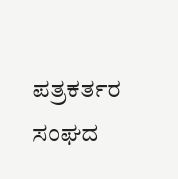ಪತ್ರಕರ್ತರ ಸಂಘದ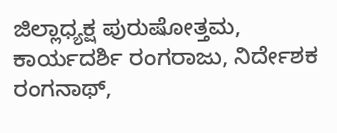ಜಿಲ್ಲಾಧ್ಯಕ್ಷ ಪುರುಷೋತ್ತಮ, ಕಾರ್ಯದರ್ಶಿ ರಂಗರಾಜು, ನಿರ್ದೇಶಕ ರಂಗನಾಥ್,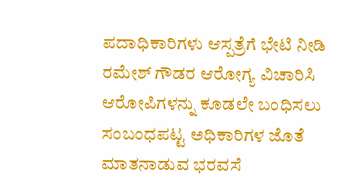ಪದಾಧಿಕಾರಿಗಳು ಆಸ್ಪತ್ರೆಗೆ ಭೇಟಿ ನೀಡಿ ರಮೇಶ್ ಗೌಡರ ಆರೋಗ್ಯ ವಿಚಾರಿಸಿ ಆರೋಪಿಗಳನ್ನು ಕೂಡಲೇ ಬಂಧಿಸಲು ಸಂಬಂಧಪಟ್ಟ ಅಧಿಕಾರಿಗಳ ಜೊತೆ ಮಾತನಾಡುವ ಭರವಸೆ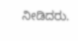ನೀಡಿದರು.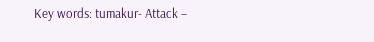Key words: tumakur- Attack –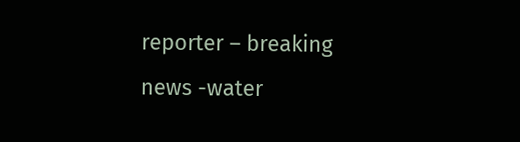reporter – breaking news -water